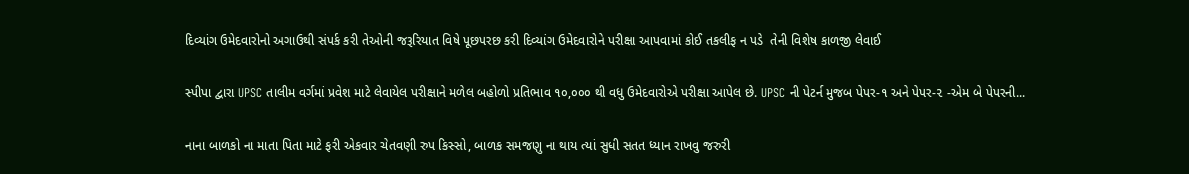દિવ્યાંગ ઉમેદવારોનો અગાઉથી સંપર્ક કરી તેઓની જરૂરિયાત વિષે પૂછપરછ કરી દિવ્યાંગ ઉમેદવારોને પરીક્ષા આપવામાં કોઈ તકલીફ ન પડે  તેની વિશેષ કાળજી લેવાઈ

સ્પીપા દ્વારા UPSC તાલીમ વર્ગમાં પ્રવેશ માટે લેવાયેલ પરીક્ષાને મળેલ બહોળો પ્રતિભાવ ૧૦,૦૦૦ થી વધુ ઉમેદવારોએ પરીક્ષા આપેલ છે. UPSC ની પેટર્ન મુજબ પેપર-૧ અને પેપર-૨ -એમ બે પેપરની...

નાના બાળકો ના માતા પિતા માટે ફરી એકવાર ચેતવણી રુપ કિસ્સો, બાળક સમજણુ ના થાય ત્યાં સુધી સતત ધ્યાન રાખવુ જરુરી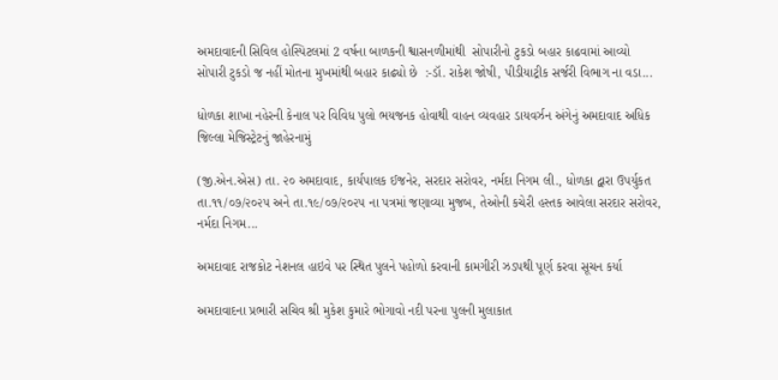અમદાવાદની સિવિલ હોસ્પિટલમાં 2 વર્ષના બાળકની શ્વાસનળીમાંથી  સોપારીનો ટુકડો બહાર કાઢવામાં આવ્યો સોપારી ટુકડો જ નહીં મોતના મુખમાંથી બહાર કાઢ્યો છે  :-ડૉ. રાકેશ જોષી, પીડીયાટ્રીક સર્જરી વિભાગ ના વડા...

ધોળકા શાખા નહેરની કેનાલ પર વિવિધ પુલો ભયજનક હોવાથી વાહન વ્યવહાર ડાયવર્ઝન અંગેનું અમદાવાદ અધિક જિલ્લા મેજિસ્ટ્રેટનું જાહેરનામું

(જી.એન.એસ) તા. ૨૦ અમદાવાદ, કાર્યપાલક ઈજનેર, સરદાર સરોવર, નર્મદા નિગમ લી., ધોળકા દ્વારા ઉપર્યુકત તા.૧૧/૦૭/૨૦૨૫ અને તા.૧૯/૦૭/૨૦૨૫ ના પત્રમાં જણાવ્યા મુજબ, તેઓની કચેરી હસ્તક આવેલા સરદાર સરોવર, નર્મદા નિગમ...

અમદાવાદ રાજકોટ નેશનલ હાઇવે પર સ્થિત પુલને પહોળો કરવાની કામગીરી ઝડપથી પૂર્ણ કરવા સૂચન કર્યા

અમદાવાદના પ્રભારી સચિવ શ્રી મુકેશ કુમારે ભોગાવો નદી પરના પુલની મુલાકાત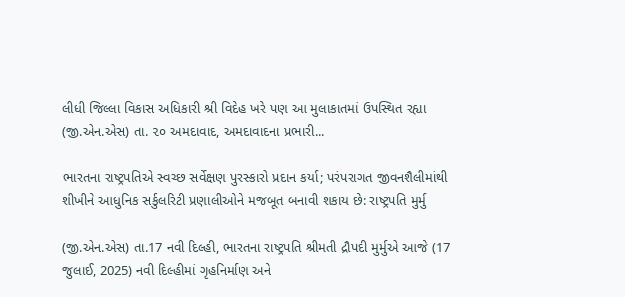લીધી જિલ્લા વિકાસ અધિકારી શ્રી વિદેહ ખરે પણ આ મુલાકાતમાં ઉપસ્થિત રહ્યા (જી.એન.એસ) તા. ૨૦ અમદાવાદ, અમદાવાદના પ્રભારી...

ભારતના રાષ્ટ્રપતિએ સ્વચ્છ સર્વેક્ષણ પુરસ્કારો પ્રદાન કર્યા; પરંપરાગત જીવનશૈલીમાંથી શીખીને આધુનિક સર્કુલરિટી પ્રણાલીઓને મજબૂત બનાવી શકાય છે: રાષ્ટ્રપતિ મુર્મુ

(જી.એન.એસ) તા.17 નવી દિલ્હી, ભારતના રાષ્ટ્રપતિ શ્રીમતી દ્રૌપદી મુર્મુએ આજે (17 જુલાઈ, 2025) નવી દિલ્હીમાં ગૃહનિર્માણ અને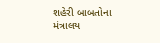શહેરી બાબતોના મંત્રાલય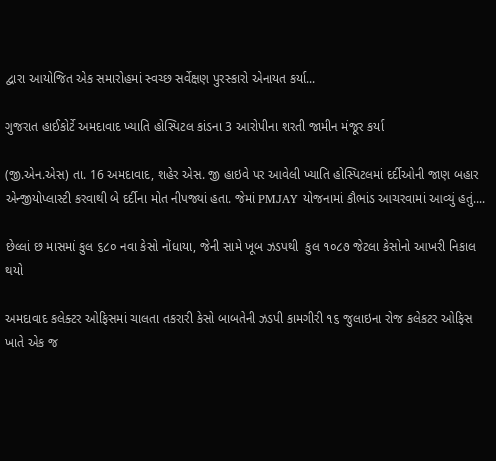દ્વારા આયોજિત એક સમારોહમાં સ્વચ્છ સર્વેક્ષણ પુરસ્કારો એનાયત કર્યા...

ગુજરાત હાઈકોર્ટે અમદાવાદ ખ્યાતિ હોસ્પિટલ કાંડના 3 આરોપીના શરતી જામીન મંજૂર કર્યા

(જી.એન.એસ) તા. 16 અમદાવાદ, શહેર એસ. જી હાઇવે પર આવેલી ખ્યાતિ હોસ્પિટલમાં દર્દીઓની જાણ બહાર એન્જીયોપ્લાસ્ટી કરવાથી બે દર્દીના મોત નીપજ્યાં હતા. જેમાં PMJAY યોજનામાં કૌભાંડ આચરવામાં આવ્યું હતું....

છેલ્લાં છ માસમાં કુલ ૬૮૦ નવા કેસો નોંધાયા, જેની સામે ખૂબ ઝડપથી  કુલ ૧૦૮૭ જેટલા કેસોનો આખરી નિકાલ થયો

અમદાવાદ કલેક્ટર ઓફિસમાં ચાલતા તકરારી કેસો બાબતેની ઝડપી કામગીરી ૧૬ જુલાઇના રોજ કલેકટર ઓફિસ ખાતે એક જ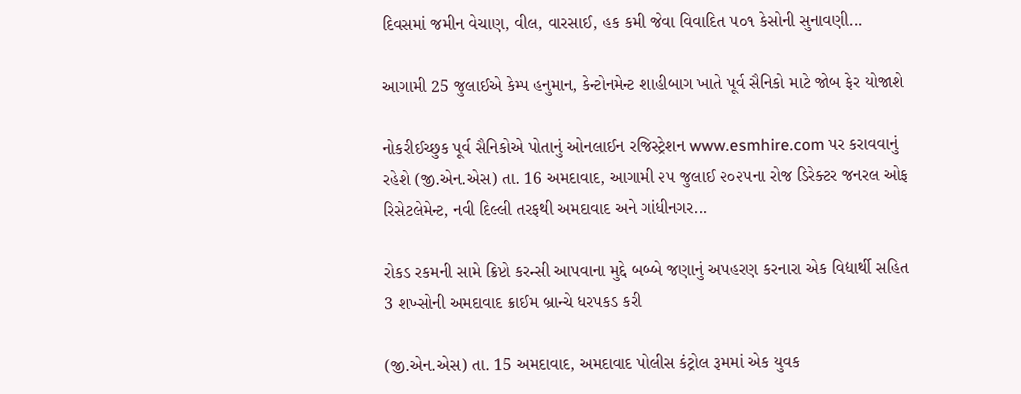દિવસમાં જમીન વેચાણ, વીલ, વારસાઈ, હક કમી જેવા વિવાદિત ૫૦૧ કેસોની સુનાવણી...

આગામી 25 જુલાઈએ કેમ્પ હનુમાન, કેન્ટોનમેન્ટ શાહીબાગ ખાતે પૂર્વ સૈનિકો માટે જોબ ફેર યોજાશે

નોકરીઈચ્છુક પૂર્વ સૈનિકોએ પોતાનું ઓનલાઈન રજિસ્ટ્રેશન www.esmhire.com પર કરાવવાનું રહેશે (જી.એન.એસ) તા. 16 અમદાવાદ, આગામી ૨૫ જુલાઈ ૨૦૨૫ના રોજ ડિરેક્ટર જનરલ ઓફ રિસેટલેમેન્ટ, નવી દિલ્લી તરફથી અમદાવાદ અને ગાંધીનગર...

રોકડ રકમની સામે ક્રિપ્ટો કરન્સી આપવાના મુદ્દે બબ્બે જણાનું અપહરણ કરનારા એક વિદ્યાર્થી સહિત 3 શખ્સોની અમદાવાદ ક્રાઈમ બ્રાન્ચે ધરપકડ કરી

(જી.એન.એસ) તા. 15 અમદાવાદ, અમદાવાદ પોલીસ કંટ્રોલ રૂમમાં એક યુવક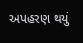અપહરણ થયું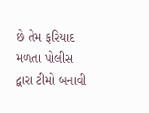છે તેમ ફરિયાદ મળતા પોલીસ દ્વારા ટીમો બનાવી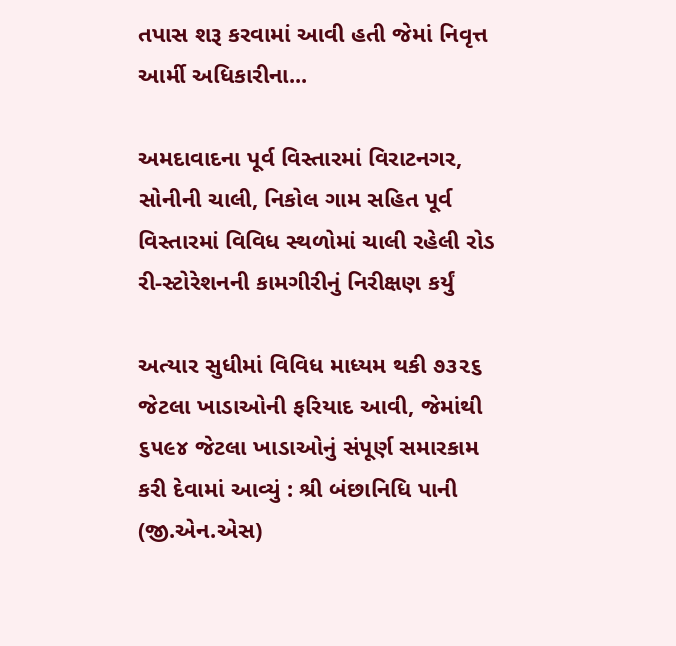તપાસ શરૂ કરવામાં આવી હતી જેમાં નિવૃત્ત આર્મી અધિકારીના...

અમદાવાદના પૂર્વ વિસ્તારમાં વિરાટનગર, સોનીની ચાલી, નિકોલ ગામ સહિત પૂર્વ વિસ્તારમાં વિવિધ સ્થળોમાં ચાલી રહેલી રોડ રી-સ્ટોરેશનની કામગીરીનું નિરીક્ષણ કર્યું

અત્યાર સુધીમાં વિવિધ માધ્યમ થકી ૭૩૨૬ જેટલા ખાડાઓની ફરિયાદ આવી, જેમાંથી ૬૫૯૪ જેટલા ખાડાઓનું સંપૂર્ણ સમારકામ કરી દેવામાં આવ્યું : શ્રી બંછાનિધિ પાની (જી.એન.એસ)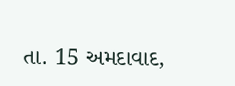તા. 15 અમદાવાદ,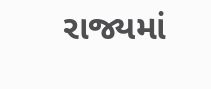રાજ્યમાં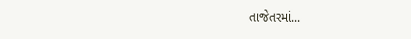તાજેતરમાં...